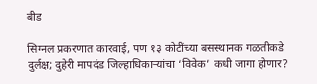बीड

सिग्नल प्रकरणात कारवाई, पण १३ कोटींच्या बसस्थानक गळतीकडे दुर्लक्ष; दुहेरी मापदंड जिल्हाधिकाऱ्यांचा ‘विवेक’ कधी जागा होणार?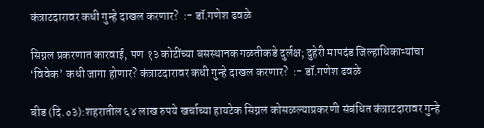कंत्राटदारावर कधी गुन्हे दाखल करणार?  :- डॉ.गणेश ढवळे

सिग्नल प्रकरणात कारवाई, पण १३ कोटींच्या बसस्थानक गळतीकडे दुर्लक्ष; दुहेरी मापदंड जिल्हाधिकाऱ्यांचा ‘विवेक’ कधी जागा होणार? कंत्राटदारावर कधी गुन्हे दाखल करणार?  :- डॉ.गणेश ढवळे

बीड (दि.०३):शहरातील ६४ लाख रुपये खर्चाच्या हायटेक सिग्नल कोसळल्याप्रकरणी संबंधित कंत्राटदारावर गुन्हे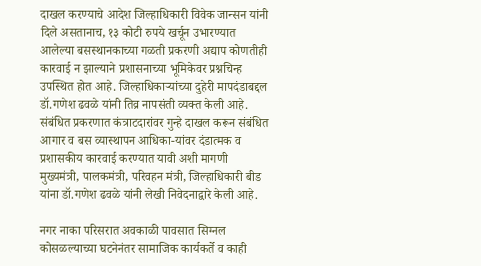दाखल करण्याचे आदेश जिल्हाधिकारी विवेक जान्सन यांनी दिले असतानाच, १३ कोटी रुपये खर्चून उभारण्यात आलेल्या बसस्थानकाच्या गळती प्रकरणी अद्याप कोणतीही कारवाई न झाल्याने प्रशासनाच्या भूमिकेवर प्रश्नचिन्ह उपस्थित होत आहे. जिल्हाधिकाऱ्यांच्या दुहेरी मापदंडाबद्दल डॉ.गणेश ढवळे यांनी तिव्र नापसंती व्यक्त केली आहे. संबंधित प्रकरणात कंत्राटदारांवर गुन्हे दाखल करून संबंधित आगार व बस व्यास्थापन आधिका-यांवर दंडात्मक व प्रशासकीय कारवाई करण्यात यावी अशी मागणी मुख्यमंत्री, पालकमंत्री, परिवहन मंत्री, जिल्हाधिकारी बीड यांना डॉ.गणेश ढवळे यांनी लेखी निवेदनाद्वारे केली आहे.

नगर नाका परिसरात अवकाळी पावसात सिग्नल कोसळल्याच्या घटनेनंतर सामाजिक कार्यकर्ते व काही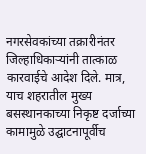नगरसेवकांच्या तक्रारीनंतर जिल्हाधिकाऱ्यांनी तात्काळ कारवाईचे आदेश दिले. मात्र, याच शहरातील मुख्य बसस्थानकाच्या निकृष्ट दर्जाच्या कामामुळे उद्घाटनापूर्वीच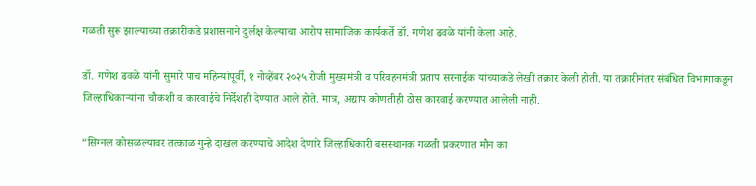गळती सुरू झाल्याच्या तक्रारीकडे प्रशासनाने दुर्लक्ष केल्याचा आरोप सामाजिक कार्यकर्ते डॉ. गणेश ढवळे यांनी केला आहे.

डॉ. गणेश ढवळे यांनी सुमारे पाच महिन्यांपूर्वी, १ नोव्हेंबर २०२५ रोजी मुख्यमंत्री व परिवहनमंत्री प्रताप सरनाईक यांच्याकडे लेखी तक्रार केली होती. या तक्रारीनंतर संबंधित विभागाकडून जिल्हाधिकाऱ्यांना चौकशी व कारवाईचे निर्देशही देण्यात आले होते. मात्र, अद्याप कोणतीही ठोस कारवाई करण्यात आलेली नाही.

“सिग्नल कोसळल्यावर तत्काळ गुन्हे दाखल करण्याचे आदेश देणारे जिल्हाधिकारी बसस्थानक गळती प्रकरणात मौन का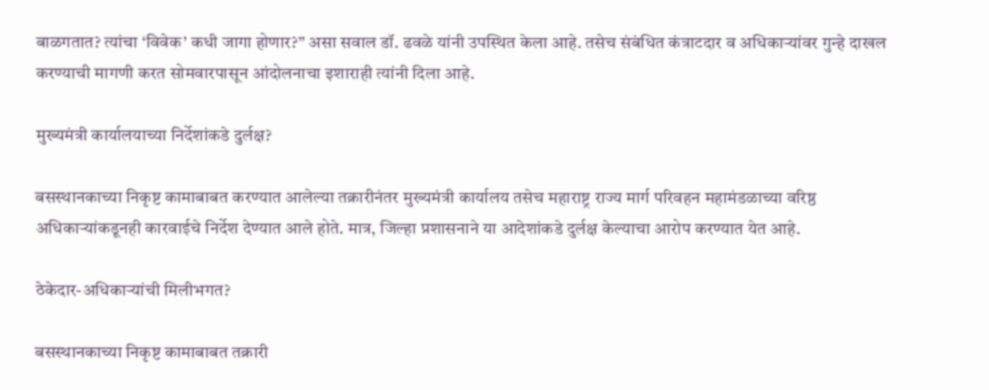बाळगतात? त्यांचा ‘विवेक’ कधी जागा होणार?” असा सवाल डॉ. ढवळे यांनी उपस्थित केला आहे. तसेच संबंधित कंत्राटदार व अधिकाऱ्यांवर गुन्हे दाखल करण्याची मागणी करत सोमवारपासून आंदोलनाचा इशाराही त्यांनी दिला आहे.

मुख्यमंत्री कार्यालयाच्या निर्देशांकडे दुर्लक्ष?

बसस्थानकाच्या निकृष्ट कामाबाबत करण्यात आलेल्या तक्रारीनंतर मुख्यमंत्री कार्यालय तसेच महाराष्ट्र राज्य मार्ग परिवहन महामंडळाच्या वरिष्ठ अधिकाऱ्यांकडूनही कारवाईचे निर्देश देण्यात आले होते. मात्र, जिल्हा प्रशासनाने या आदेशांकडे दुर्लक्ष केल्याचा आरोप करण्यात येत आहे.

ठेकेदार-अधिकाऱ्यांची मिलीभगत?

बसस्थानकाच्या निकृष्ट कामाबाबत तक्रारी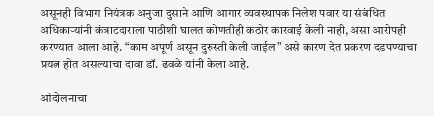असूनही विभाग नियंत्रक अनुजा दुसाने आणि आगार व्यवस्थापक निलेश पवार या संबंधित अधिकाऱ्यांनी कंत्राटदाराला पाठीशी घालत कोणतीही कठोर कारवाई केली नाही, असा आरोपही करण्यात आला आहे. “काम अपूर्ण असून दुरुस्ती केली जाईल” असे कारण देत प्रकरण दडपण्याचा प्रयत्न होत असल्याचा दावा डॉ. ढवळे यांनी केला आहे.

आंदोलनाचा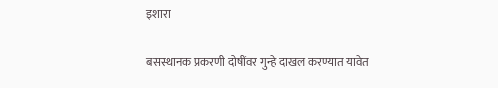इशारा

बसस्थानक प्रकरणी दोषींवर गुन्हे दाखल करण्यात यावेत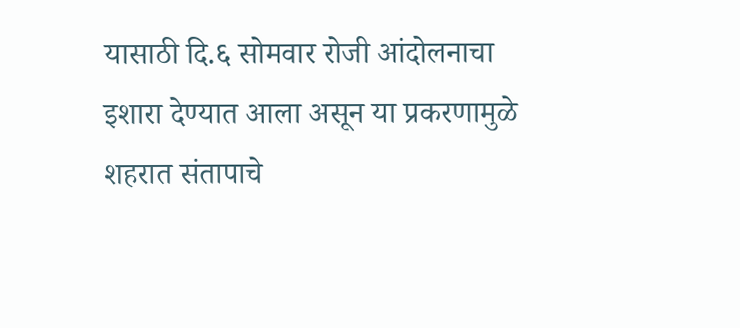यासाठी दि.६ सोमवार रोजी आंदोलनाचा इशारा देण्यात आला असून या प्रकरणामुळे शहरात संतापाचे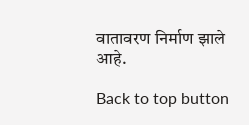वातावरण निर्माण झाले आहे.

Back to top button